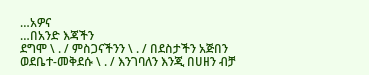…አዎና
…በአንድ እጃችን
ደግሞ \ . / ምስጋናችንን \ . / በደስታችን አጅበን ወደቤተ-መቅደሱ \ . / እንገባለን እንጂ በሀዘን ብቻ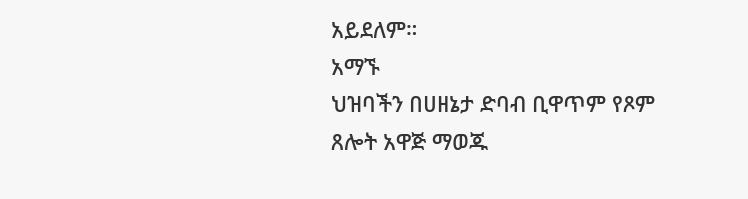አይደለም።
አማኙ
ህዝባችን በሀዘኔታ ድባብ ቢዋጥም የጾም ጸሎት አዋጅ ማወጁ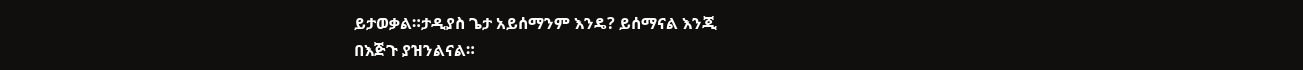ይታወቃል።ታዲያስ ጌታ አይሰማንም እንዴ? ይሰማናል እንጂ
በእጅጉ ያዝንልናል።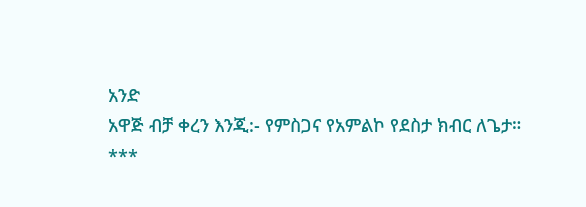አንድ
አዋጅ ብቻ ቀረን እንጂ:- የምስጋና የአምልኮ የደስታ ክብር ለጌታ።
***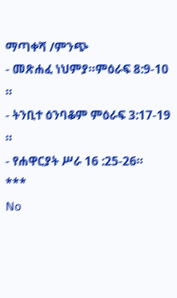ማጣቀሻ /ምንጭ
- መጽሐፈ ነህምያ።ምዕራፍ 8:9-10 ።
- ትንቢተ ዕንባቆም ምዕራፍ 3:17-19 ።
- የሐዋርያት ሥራ 16 :25-26።
***
No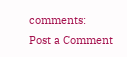comments:
Post a Comment